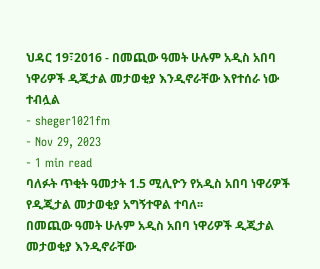ህዳር 19፣2016 - በመጪው ዓመት ሁሉም አዲስ አበባ ነዋሪዎች ዲጂታል መታወቂያ እንዲኖራቸው እየተሰራ ነው ተብሏል
- sheger1021fm
- Nov 29, 2023
- 1 min read
ባለፉት ጥቂት ዓመታት 1.5 ሚሊዮን የአዲስ አበባ ነዋሪዎች የዲጂታል መታወቂያ አግኝተዋል ተባለ፡፡
በመጪው ዓመት ሁሉም አዲስ አበባ ነዋሪዎች ዲጂታል መታወቂያ እንዲኖራቸው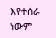እየተሰራ ነውም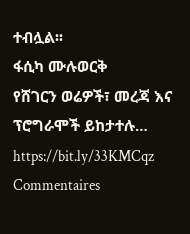ተብሏል፡፡
ፋሲካ ሙሉወርቅ
የሸገርን ወሬዎች፣ መረጃ እና ፕሮግራሞች ይከታተሉ… https://bit.ly/33KMCqz
Commentaires